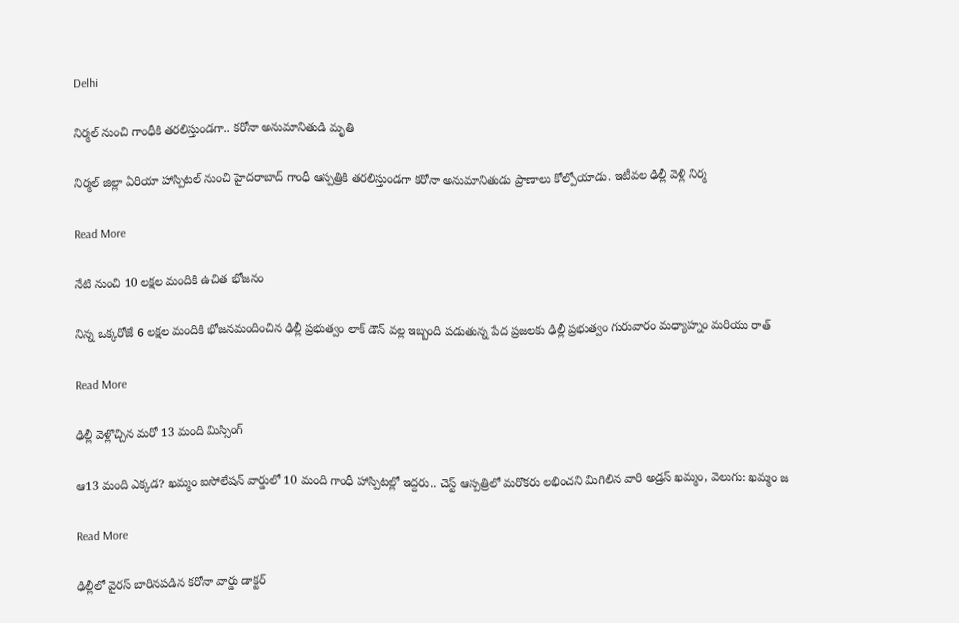Delhi

నిర్మ‌ల్ నుంచి గాంధీకి త‌ర‌లిస్తుండ‌గా.. క‌రోనా అనుమానితుడి మృతి

నిర్మ‌ల్ జిల్లా ఏరియా హాస్పిట‌ల్ నుంచి హైద‌రాబాద్ గాంధీ ఆస్ప‌త్రికి త‌ర‌లిస్తుండ‌గా క‌రోనా అనుమానితుడు ప్రాణాలు కోల్పోయాడు. ఇటీవ‌ల ఢిల్లీ వెళ్లి నిర్మ

Read More

నేటి నుంచి 10 లక్షల మందికి ఉచిత భోజనం

నిన్న ఒక్కరోజే 6 లక్షల మందికి భోజనమందించిన ఢిల్లీ ప్రభుత్వం లాక్ డౌన్ వల్ల ఇబ్బంది పడుతున్న పేద ప్రజలకు ఢిల్లీ ప్రభుత్వం గురువారం మధ్యాహ్నం మరియు రాత్

Read More

ఢిల్లీ వెళ్లొచ్చిన మరో 13 మంది మిస్సింగ్

ఆ13 మంది ఎక్కడ? ఖమ్మం ఐసోలేషన్ వార్డులో 10 మంది గాంధీ హాస్పిటల్లో ఇద్దరు.. చెస్ట్ ఆస్పత్రిలో మరొకరు లభించని మిగిలిన వారి అడ్రస్ ఖమ్మం, వెలుగు: ఖమ్మం జ

Read More

ఢిల్లీలో వైర‌స్ బారిన‌ప‌డిన క‌రోనా వార్డు డాక్ట‌ర్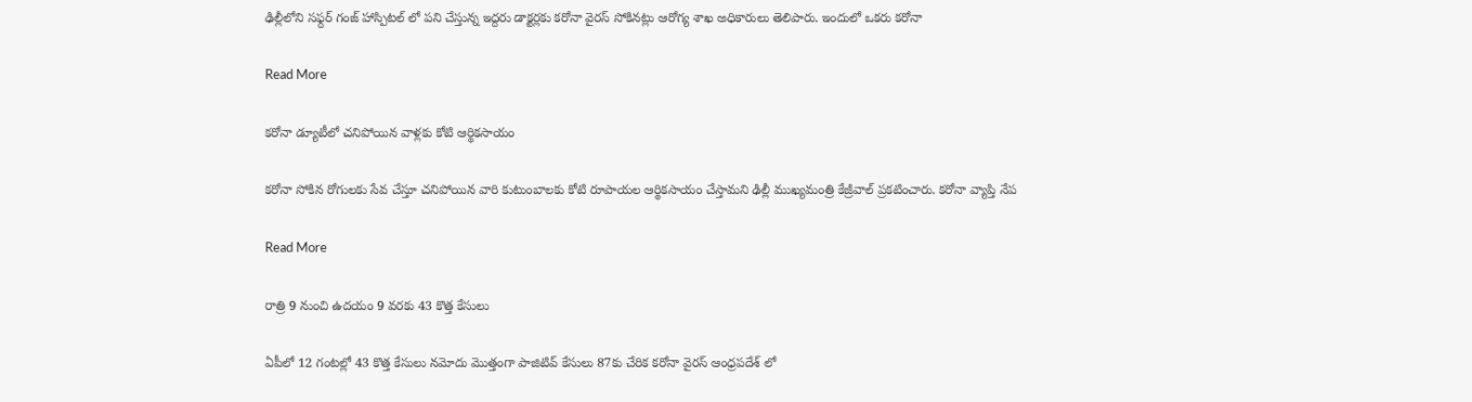ఢిల్లీలోని స‌ఫ్ద‌ర్ గంజ్ హాస్పిట‌ల్ లో ప‌ని చేస్తున్న ఇద్ద‌రు డాక్ట‌ర్ల‌కు క‌రోనా వైర‌స్ సోకిన‌ట్లు ఆరోగ్య శాఖ అధికారులు తెలిపారు. ఇందులో ఒకరు క‌రోనా

Read More

కరోనా డ్యూటీలో చనిపోయిన వాళ్లకు కోటి ఆర్థికసాయం

కరోనా సోకిన రోగులకు సేవ చేస్తూ చనిపోయిన వారి కుటుంబాలకు కోటి రూపాయల ఆర్థికసాయం చేస్తామని ఢిల్లీ ముఖ్యమంత్రి కేజ్రీవాల్ ప్రకటించారు. కరోనా వ్యాప్తి నేప

Read More

రాత్రి 9 నుంచి ఉదయం 9 వరకు 43 కొత్త కేసులు

ఏపీలో 12 గంటల్లో 43 కొత్త కేసులు నమోదు మొత్తంగా పాజిటివ్ కేసులు 87కు చేరిక కరోనా వైరస్ ఆంధ్రపదేశ్ లో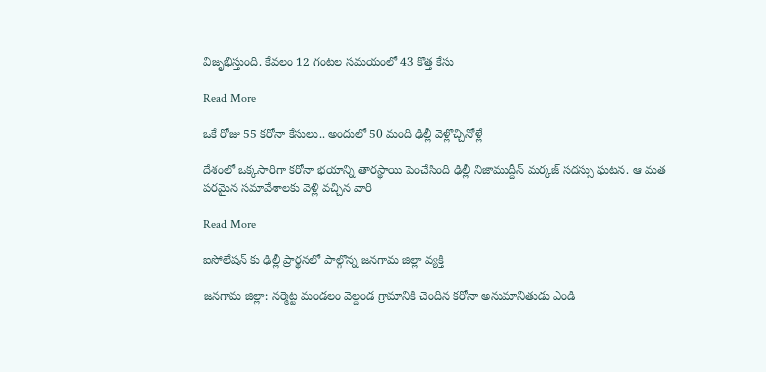విజృభిస్తుంది. కేవలం 12 గంటల సమయంలో 43 కొత్త కేసు

Read More

ఒకే రోజు 55 క‌రోనా కేసులు.. అందులో 50 మంది ఢిల్లీ వెళ్లొచ్చినోళ్లే

దేశంలో ఒక్క‌సారిగా క‌రోనా భ‌యాన్ని తార‌స్థాయి పెంచేసింది ఢిల్లీ నిజాముద్దీన్ మ‌ర్క‌జ్ స‌ద‌స్సు ఘ‌ట‌న‌. ఆ మ‌త ప‌ర‌మైన‌ స‌మావేశాల‌కు వెళ్లి వ‌చ్చిన వారి

Read More

ఐసోలేషన్ కు ఢిల్లీ ప్రార్థ‌న‌లో పాల్గొన్న జ‌న‌గామ జిల్లా వ్య‌క్తి

జనగామ జిల్లా: నర్మెట్ట మండలం వెల్దండ గ్రామానికి చెందిన కరోనా అనుమానితుడు ఎండి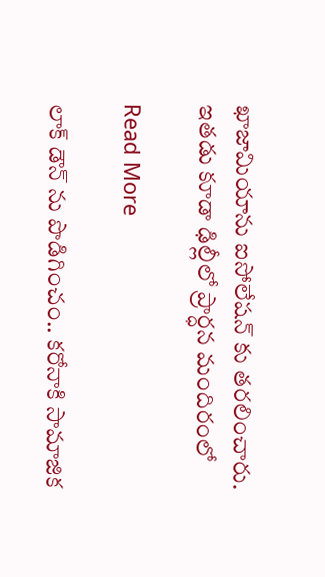ఖాజామియాను ఐసోలేషన్ కు తరలించారు. ఇత‌డు కూడా ఢిల్లీలో ప్రార్ధన మందిరంలో

Read More

లాక్ డౌన్ ను పొడిగించం.. కరోనాకి సామాజిక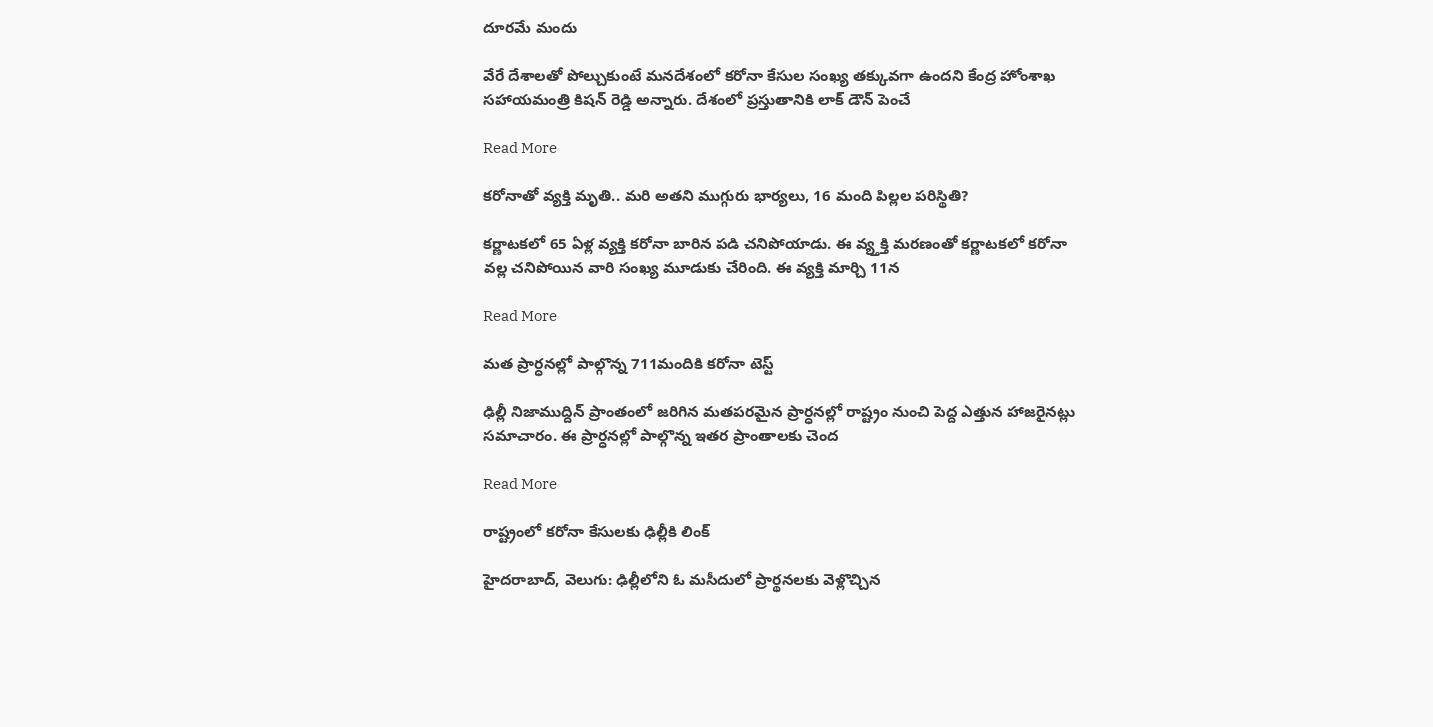దూరమే మందు

వేరే దేశాలతో పోల్చుకుంటే మనదేశంలో కరోనా కేసుల సంఖ్య తక్కువగా ఉందని కేంద్ర హోంశాఖ సహాయమంత్రి కిషన్ రెడ్డి అన్నారు. దేశంలో ప్రస్తుతానికి లాక్ డౌన్ పెంచే

Read More

కరోనాతో వ్యక్తి మృతి.. మరి అతని ముగ్గురు భార్యలు, 16 మంది పిల్లల పరిస్థితి?

కర్ణాటకలో 65 ఏళ్ల వ్యక్తి కరోనా బారిన పడి చనిపోయాడు. ఈ వ్య్తక్తి మరణంతో కర్ణాటకలో కరోనా వల్ల చనిపోయిన వారి సంఖ్య మూడుకు చేరింది. ఈ వ్యక్తి మార్చి 11న

Read More

మత ప్రార్ధనల్లో పాల్గొన్న 711మందికి కరోనా టెస్ట్

ఢిల్లీ నిజాముద్దిన్ ప్రాంతంలో జరిగిన మతపరమైన ప్రార్ధనల్లో రాష్ట్రం నుంచి పెద్ద ఎత్తున హాజరైనట్లు సమాచారం. ఈ ప్రార్ధనల్లో పాల్గొన్న ఇతర ప్రాంతాలకు చెంద

Read More

రాష్ట్రంలో కరోనా కేసులకు ఢిల్లీకి లింక్‌‌‌‌‌‌‌‌

హైదరాబాద్, వెలుగు: ఢిల్లీలోని ఓ మసీదులో ప్రార్థనలకు వెళ్లొచ్చిన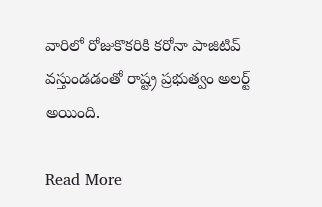వారిలో రోజుకొకరికి కరోనా పాజిటివ్ వస్తుండడంతో రాష్ట్ర ప్రభుత్వం అలర్ట్‌‌‌‌‌‌‌‌ అయింది.

Read More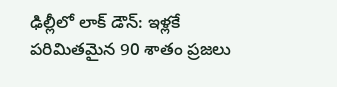ఢిల్లీలో లాక్ డౌన్: ఇళ్లకే పరిమితమైన 90 శాతం ప్రజలు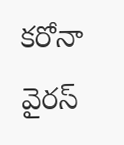కరోనా వైరస్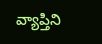వ్యాప్తిని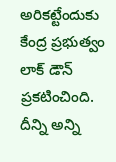అరికట్టేందుకు కేంద్ర ప్రభుత్వం లాక్ డౌన్ ప్రకటించింది. దీన్ని అన్ని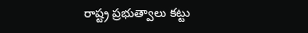రాష్ట్ర ప్రభుత్వాలు కట్టు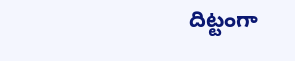దిట్టంగా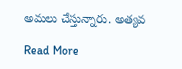అమలు చేస్తున్నారు. అత్యవ

Read More